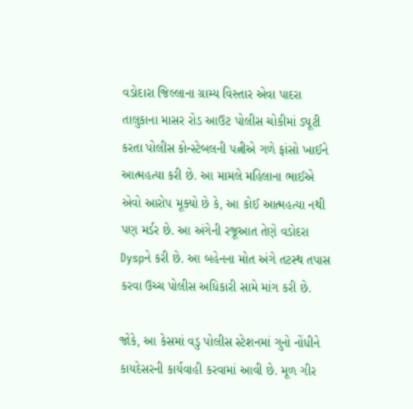વડોદારા જિલ્લાના ગ્રામ્ય વિસ્તાર એવા પાદરા તાલુકાના માસર રોડ આઉટ પોલીસ ચોકીમાં ડ્યૂટી કરતા પોલીસ કોન્સ્ટેબલની પત્નીએ ગળે ફાંસો ખાઈને આત્મહત્યા કરી છે. આ મામલે મહિલાના ભાઈએ એવો આરોપ મૂક્યો છે કે, આ કોઈ આત્મહત્યા નથી પણ મર્ડર છે. આ અંગેની રજૂઆત તેણે વડોદરા Dyspને કરી છે. આ બહેનના મોત અંગે તટસ્થ તપાસ કરવા ઉચ્ચ પોલીસ અધિકારી સામે માંગ કરી છે.

જોકે, આ કેસમાં વડુ પોલીસ સ્ટેશનમાં ગુનો નોંધીને કાયદેસરની કાર્યવાહી કરવામાં આવી છે. મૂળ ગીર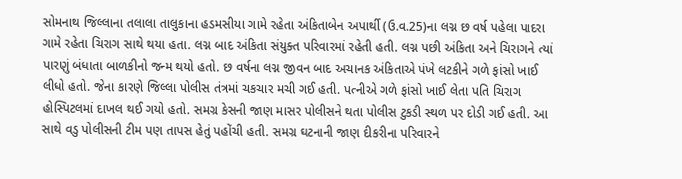સોમનાથ જિલ્લાના તલાલા તાલુકાના હડમસીયા ગામે રહેતા અંકિતાબેન અપાર્થી (ઉ.વ.25)ના લગ્ન છ વર્ષ પહેલા પાદરા ગામે રહેતા ચિરાગ સાથે થયા હતા. લગ્ન બાદ અંકિતા સંયુક્ત પરિવારમાં રહેતી હતી. લગ્ન પછી અંકિતા અને ચિરાગને ત્યાં પારણું બંધાતા બાળકીનો જન્મ થયો હતો. છ વર્ષના લગ્ન જીવન બાદ અચાનક અંકિતાએ પંખે લટકીને ગળે ફાંસો ખાઈ લીધો હતો. જેના કારણે જિલ્લા પોલીસ તંત્રમાં ચકચાર મચી ગઈ હતી. પત્નીએ ગળે ફાંસો ખાઈ લેતા પતિ ચિરાગ હોસ્પિટલમાં દાખલ થઈ ગયો હતો. સમગ્ર કેસની જાણ માસર પોલીસને થતા પોલીસ ટુકડી સ્થળ પર દોડી ગઈ હતી. આ સાથે વડુ પોલીસની ટીમ પણ તાપસ હેતું પહોંચી હતી. સમગ્ર ઘટનાની જાણ દીકરીના પરિવારને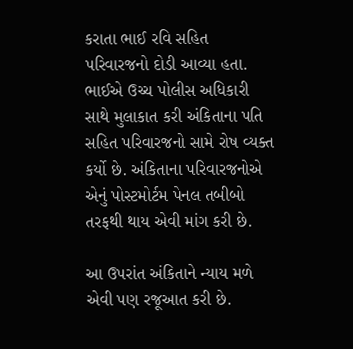કરાતા ભાઈ રવિ સહિત પરિવારજનો દોડી આવ્યા હતા. ભાઈએ ઉચ્ચ પોલીસ અધિકારી સાથે મુલાકાત કરી અંકિતાના પતિ સહિત પરિવારજનો સામે રોષ વ્યક્ત કર્યો છે. અંકિતાના પરિવારજનોએ એનું પોસ્ટમોર્ટમ પેનલ તબીબો તરફથી થાય એવી માંગ કરી છે.

આ ઉપરાંત અંકિતાને ન્યાય મળે એવી પણ રજૂઆત કરી છે.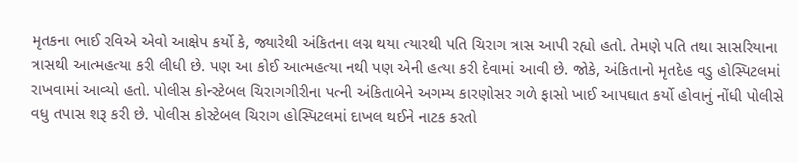મૃતકના ભાઈ રવિએ એવો આક્ષેપ કર્યો કે, જ્યારેથી અંકિતના લગ્ન થયા ત્યારથી પતિ ચિરાગ ત્રાસ આપી રહ્યો હતો. તેમણે પતિ તથા સાસરિયાના ત્રાસથી આત્મહત્યા કરી લીધી છે. પણ આ કોઈ આત્મહત્યા નથી પણ એની હત્યા કરી દેવામાં આવી છે. જોકે, અંકિતાનો મૃતદેહ વડુ હોસ્પિટલમાં રાખવામાં આવ્યો હતો. પોલીસ કોન્સ્ટેબલ ચિરાગગીરીના પત્ની અંકિતાબેને અગમ્ય કારણોસર ગળે ફાસો ખાઈ આપઘાત કર્યો હોવાનું નોંધી પોલીસે વધુ તપાસ શરૂ કરી છે. પોલીસ કોસ્ટેબલ ચિરાગ હોસ્પિટલમાં દાખલ થઈને નાટક કરતો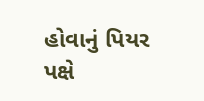હોવાનું પિયર પક્ષે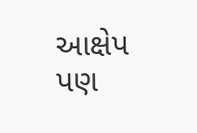આક્ષેપ પણ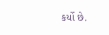કર્યો છે.